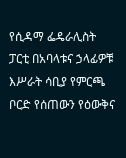የሲዳማ ፌዴራሊስት ፓርቲ በአባላቱና ኃላፊዎቹ እሥራት ሳቢያ የምርጫ ቦርድ የሰጠውን የዕውቅና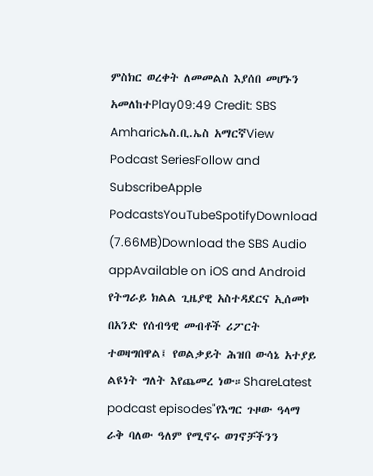ምስክር ወረቀት ለመመልስ እያሰበ መሆኑን አመለከተPlay09:49 Credit: SBS Amharicኤስ.ቢ.ኤስ አማርኛView Podcast SeriesFollow and SubscribeApple PodcastsYouTubeSpotifyDownload (7.66MB)Download the SBS Audio appAvailable on iOS and Android የትግራይ ክልል ጊዜያዊ አስተዳደርና ኢሰመኮ በአንድ የሰብዓዊ መብቶች ሪፖርት ተወዛግበዋል፤ የወልቃይት ሕዝበ ውሳኔ አተያይ ልዩነት ግለት እየጨመረ ነው።ShareLatest podcast episodes"የእግር ጉዞው ዓላማ ራቅ ባለው ዓለም የሚኖሩ ወገኖቻችንን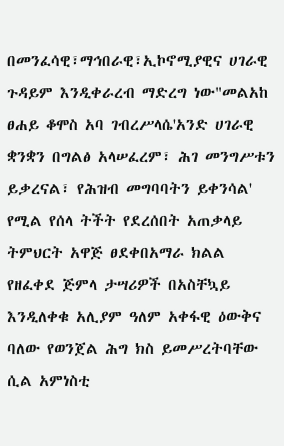በመንፈሳዊ፣ማኅበራዊ፣ኢኮኖሚያዊና ሀገራዊ ጉዳይም እንዲቀራረብ ማድረግ ነው"መልአከ ፀሐይ ቆሞስ አባ ገብረሥላሴ'አንድ ሀገራዊ ቋንቋን በግልፅ አላሠፈረም፣ ሕገ መንግሥቱን ይቃረናል፣ የሕዝብ መግባባትን ይቀንሳል' የሚል የሰላ ትችት የደረሰበት አጠቃላይ ትምህርት አዋጅ ፀደቀበአማራ ክልል የዘፈቀደ ጅምላ ታሣሪዎች በአስቸኳይ እንዲለቀቁ አሊያም ዓለም አቀፋዊ ዕውቅና ባለው የወንጀል ሕግ ክስ ይመሥረትባቸው ሲል አምነስቲ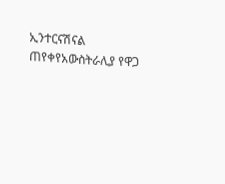ኢንተርናሽናል ጠየቀየአውስትራሊያ የዋጋ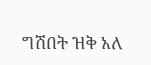ግሽበት ዝቅ አለ